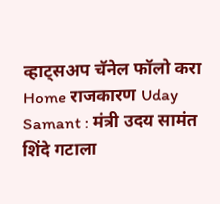व्हाट्सअप चॅनेल फॉलो करा
Home राजकारण Uday Samant : मंत्री उदय सामंत शिंदे गटाला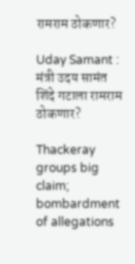रामराम ठोकणार?

Uday Samant : मंत्री उदय सामंत शिंदे गटाला रामराम ठोकणार?

Thackeray groups big claim; bombardment of allegations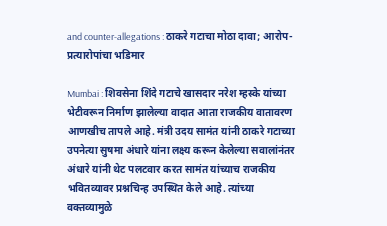and counter-allegations : ठाकरे गटाचा मोठा दावा; आरोप-प्रत्यारोपांचा भडिमार

Mumbai : शिवसेना शिंदे गटाचे खासदार नरेश म्हस्के यांच्या भेटीवरून निर्माण झालेल्या वादात आता राजकीय वातावरण आणखीच तापले आहे. मंत्री उदय सामंत यांनी ठाकरे गटाच्या उपनेत्या सुषमा अंधारे यांना लक्ष्य करून केलेल्या सवालांनंतर अंधारे यांनी थेट पलटवार करत सामंत यांच्याच राजकीय भवितव्यावर प्रश्नचिन्ह उपस्थित केले आहे. त्यांच्या वक्तव्यामुळे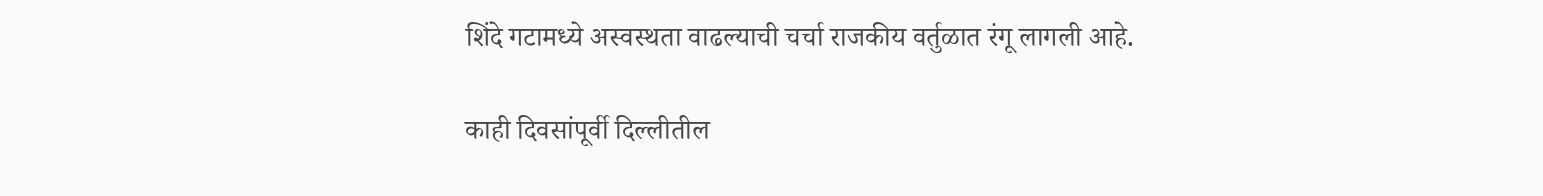शिंदे गटामध्ये अस्वस्थता वाढल्याची चर्चा राजकीय वर्तुळात रंगू लागली आहे.

काही दिवसांपूर्वी दिल्लीतील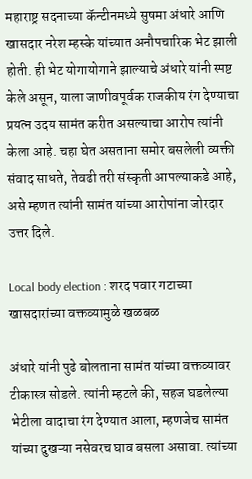महाराष्ट्र सदनाच्या कॅन्टीनमध्ये सुषमा अंधारे आणि खासदार नरेश म्हस्के यांच्यात अनौपचारिक भेट झाली होती. ही भेट योगायोगाने झाल्याचे अंधारे यांनी स्पष्ट केले असून, याला जाणीवपूर्वक राजकीय रंग देण्याचा प्रयत्न उदय सामंत करीत असल्याचा आरोप त्यांनी केला आहे. चहा घेत असताना समोर बसलेली व्यक्ती संवाद साधते, तेवढी तरी संस्कृती आपल्याकडे आहे, असे म्हणत त्यांनी सामंत यांच्या आरोपांना जोरदार उत्तर दिले.

Local body election : शरद पवार गटाच्या खासदारांच्या वक्तव्यामुळे खळबळ

अंधारे यांनी पुढे बोलताना सामंत यांच्या वक्तव्यावर टीकास्त्र सोडले. त्यांनी म्हटले की, सहज घडलेल्या भेटीला वादाचा रंग देण्यात आला, म्हणजेच सामंत यांच्या दुखऱ्या नसेवरच घाव बसला असावा. त्यांच्या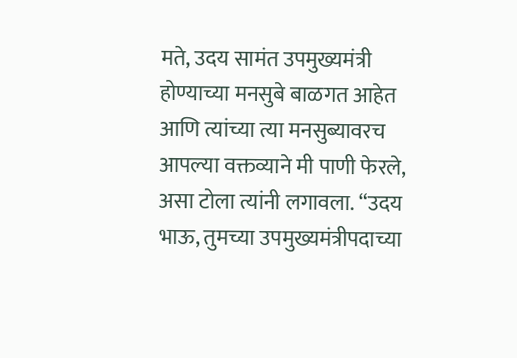मते, उदय सामंत उपमुख्यमंत्री होण्याच्या मनसुबे बाळगत आहेत आणि त्यांच्या त्या मनसुब्यावरच आपल्या वक्तव्याने मी पाणी फेरले, असा टोला त्यांनी लगावला. “उदय भाऊ, तुमच्या उपमुख्यमंत्रीपदाच्या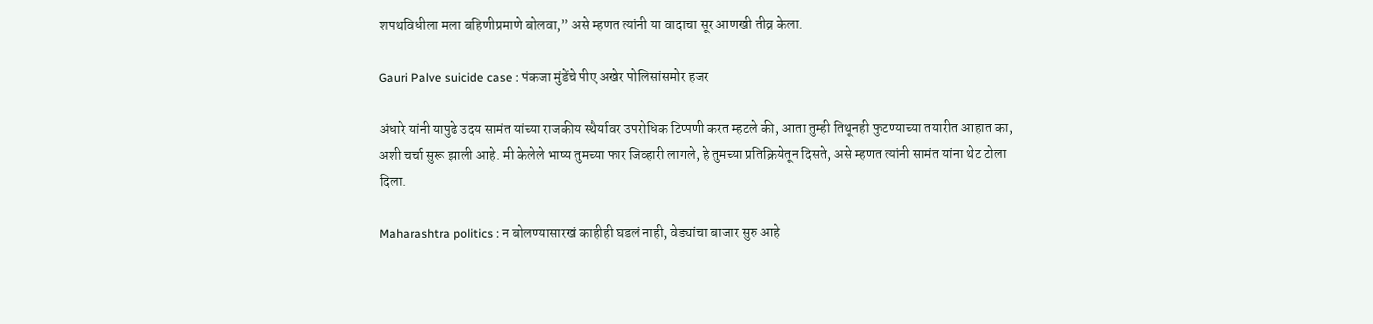शपथविधीला मला बहिणीप्रमाणे बोलवा,” असे म्हणत त्यांनी या वादाचा सूर आणखी तीव्र केला.

Gauri Palve suicide case : पंकजा मुंडेंचे पीए अखेर पोलिसांसमोर हजर

अंधारे यांनी यापुढे उदय सामंत यांच्या राजकीय स्थैर्यावर उपरोधिक टिप्पणी करत म्हटले की, आता तुम्ही तिथूनही फुटण्याच्या तयारीत आहात का, अशी चर्चा सुरू झाली आहे. मी केलेले भाष्य तुमच्या फार जिव्हारी लागले, हे तुमच्या प्रतिक्रियेतून दिसते, असे म्हणत त्यांनी सामंत यांना थेट टोला दिला.

Maharashtra politics : न बोलण्यासारखं काहीही घडलं नाही, वेड्यांचा बाजार सुरु आहे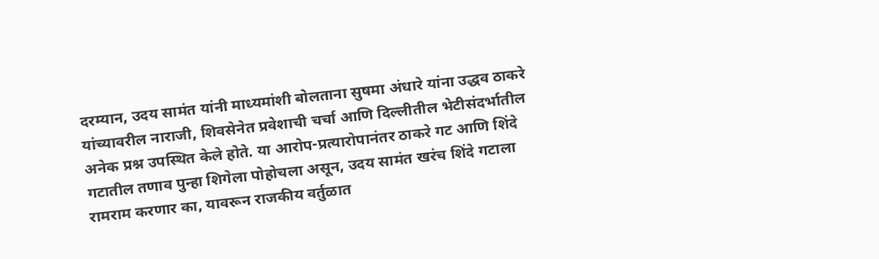दरम्यान, उदय सामंत यांनी माध्यमांशी बोलताना सुषमा अंधारे यांना उद्धव ठाकरे यांच्यावरील नाराजी, शिवसेनेत प्रवेशाची चर्चा आणि दिल्लीतील भेटीसंदर्भातील अनेक प्रश्न उपस्थित केले होते. या आरोप-प्रत्यारोपानंतर ठाकरे गट आणि शिंदे गटातील तणाव पुन्हा शिगेला पोहोचला असून, उदय सामंत खरंच शिंदे गटाला रामराम करणार का, यावरून राजकीय वर्तुळात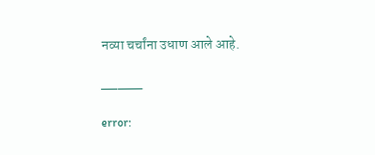नव्या चर्चांना उधाण आले आहे.

_____

error: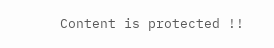Content is protected !!